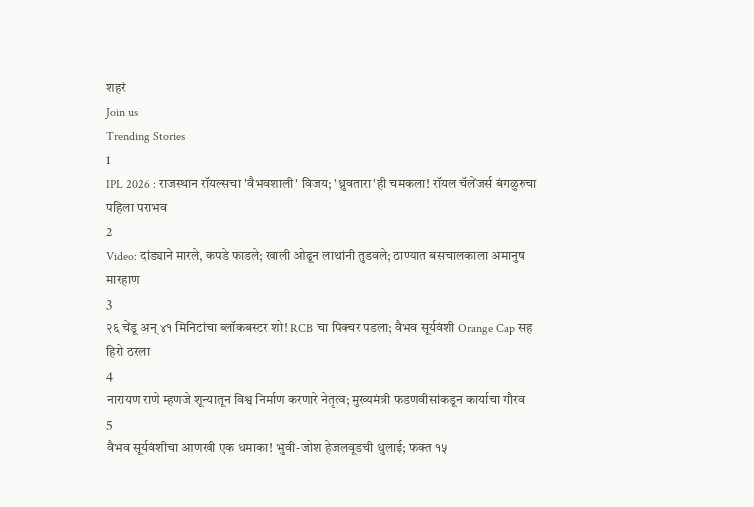शहरं
Join us
Trending Stories
1
IPL 2026 : राजस्थान रॉयल्सचा 'वैभवशाली' विजय; 'ध्रुवतारा'ही चमकला! रॉयल चॅलेंजर्स बंगळुरुचा पहिला पराभव
2
Video: दांड्याने मारले, कपडे फाडले; खाली ओढून लाथांनी तुडवले; ठाण्यात बसचालकाला अमानुष मारहाण
3
२६ चेंडू अन् ४१ मिनिटांचा ब्लॉकबस्टर शो! RCB चा पिक्चर पडला; वैभव सूर्यवंशी Orange Cap सह हिरो ठरला
4
नारायण राणे म्हणजे शून्यातून विश्व निर्माण करणारे नेतृत्व; मुख्यमंत्री फडणवीसांकडून कार्याचा गौरव
5
वैभव सूर्यवंशीचा आणखी एक धमाका! भुवी-जोश हेजलवूडची धुलाई; फक्त १५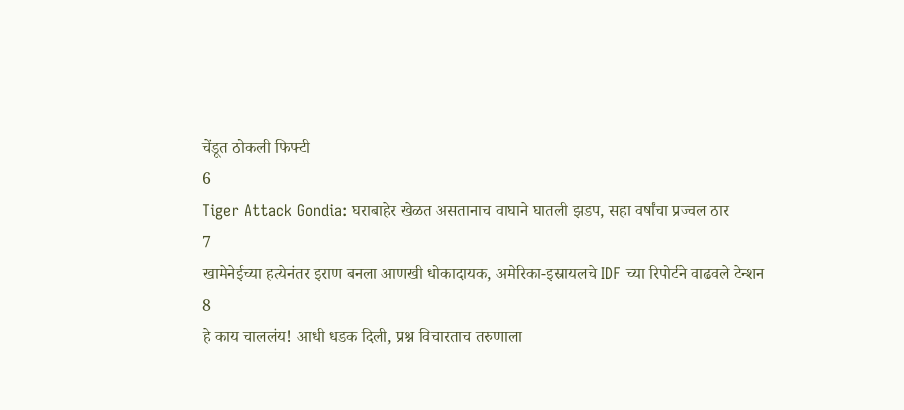चेंडूत ठोकली फिफ्टी
6
Tiger Attack Gondia: घराबाहेर खेळत असतानाच वाघाने घातली झडप, सहा वर्षांचा प्रज्वल ठार
7
खामेनेईच्या हत्येनंतर इराण बनला आणखी धोकादायक, अमेरिका-इस्रायलचे IDF च्या रिपोर्टने वाढवले टेन्शन
8
हे काय चाललंय! आधी धडक दिली, प्रश्न विचारताच तरुणाला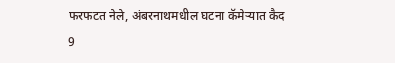फरफटत नेले, अंबरनाथमधील घटना कॅमेऱ्यात कैद
9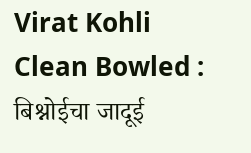Virat Kohli Clean Bowled : बिश्नोईचा जादूई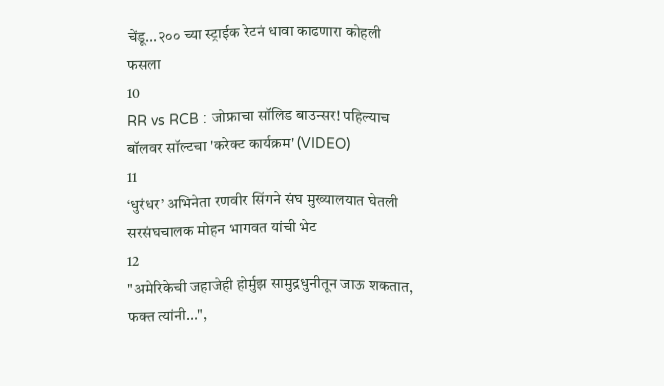चेंडू...२०० च्या स्ट्राईक रेटनं धावा काढणारा कोहली फसला
10
RR vs RCB : जोफ्राचा सॉलिड बाउन्सर! पहिल्याच बॉलवर सॉल्टचा 'करेक्ट कार्यक्रम' (VIDEO)
11
‘धुरंधर’ अभिनेता रणवीर सिंगने संघ मुख्यालयात घेतली सरसंघचालक मोहन भागवत यांची भेट
12
"अमेरिकेची जहाजेही होर्मुझ सामुद्रधुनीतून जाऊ शकतात, फक्त त्यांनी...",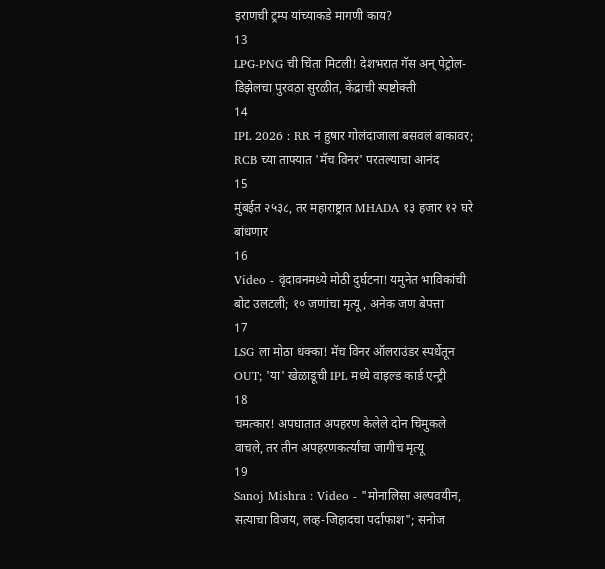इराणची ट्रम्प यांच्याकडे मागणी काय?
13
LPG-PNG ची चिंता मिटली! देशभरात गॅस अन् पेट्रोल-डिझेलचा पुरवठा सुरळीत, केंद्राची स्पष्टोक्ती
14
IPL 2026 : RR नं हुषार गोलंदाजाला बसवलं बाकावर; RCB च्या ताफ्यात 'मॅच विनर' परतल्याचा आनंद
15
मुंबईत २५३८, तर महाराष्ट्रात MHADA १३ हजार १२ घरे बांधणार
16
Video - वृंदावनमध्ये मोठी दुर्घटना! यमुनेत भाविकांची बोट उलटली; १० जणांचा मृत्यू, अनेक जण बेपत्ता
17
LSG ला मोठा धक्का! मॅच विनर ऑलराउंडर स्पर्धेतून OUT; 'या' खेळाडूची IPL मध्ये वाइल्ड कार्ड एन्ट्री
18
चमत्कार! अपघातात अपहरण केलेले दोन चिमुकले वाचले, तर तीन अपहरणकर्त्यांचा जागीच मृत्यू
19
Sanoj Mishra : Video - "मोनालिसा अल्पवयीन, सत्याचा विजय, लव्ह-जिहादचा पर्दाफाश"; सनोज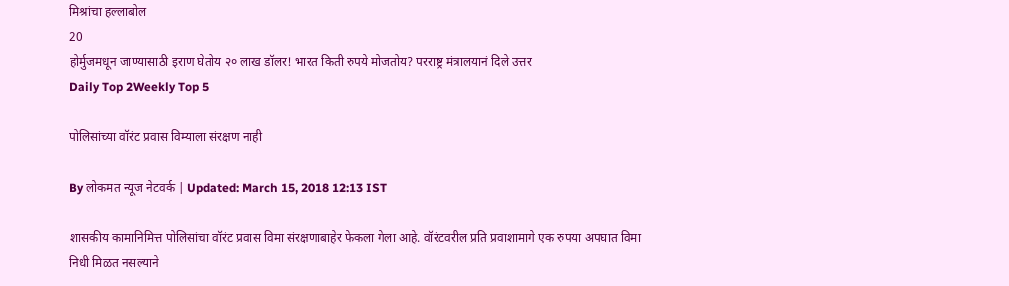मिश्रांचा हल्लाबोल
20
होर्मुजमधून जाण्यासाठी इराण घेतोय २० लाख डॉलर! भारत किती रुपये मोजतोय? परराष्ट्र मंत्रालयानं दिले उत्तर
Daily Top 2Weekly Top 5

पोलिसांच्या वॉरंट प्रवास विम्याला संरक्षण नाही

By लोकमत न्यूज नेटवर्क | Updated: March 15, 2018 12:13 IST

शासकीय कामानिमित्त पोलिसांचा वॉरंट प्रवास विमा संरक्षणाबाहेर फेकला गेला आहे. वॉरंटवरील प्रति प्रवाशामागे एक रुपया अपघात विमा निधी मिळत नसल्याने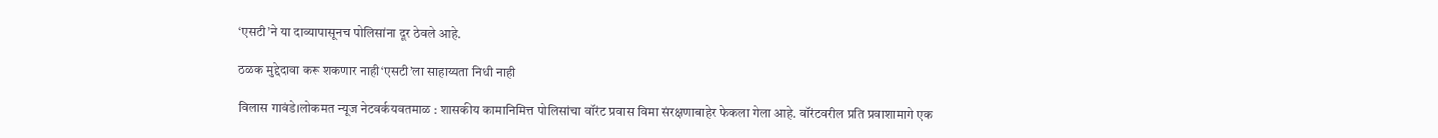‘एसटी’ने या दाव्यापासूनच पोलिसांना दूर ठेवले आहे.

ठळक मुद्देदावा करू शकणार नाही‘एसटी’ला साहाय्यता निधी नाही

विलास गावंडे।लोकमत न्यूज नेटवर्कयवतमाळ : शासकीय कामानिमित्त पोलिसांचा वॉरंट प्रवास विमा संरक्षणाबाहेर फेकला गेला आहे. वॉरंटवरील प्रति प्रवाशामागे एक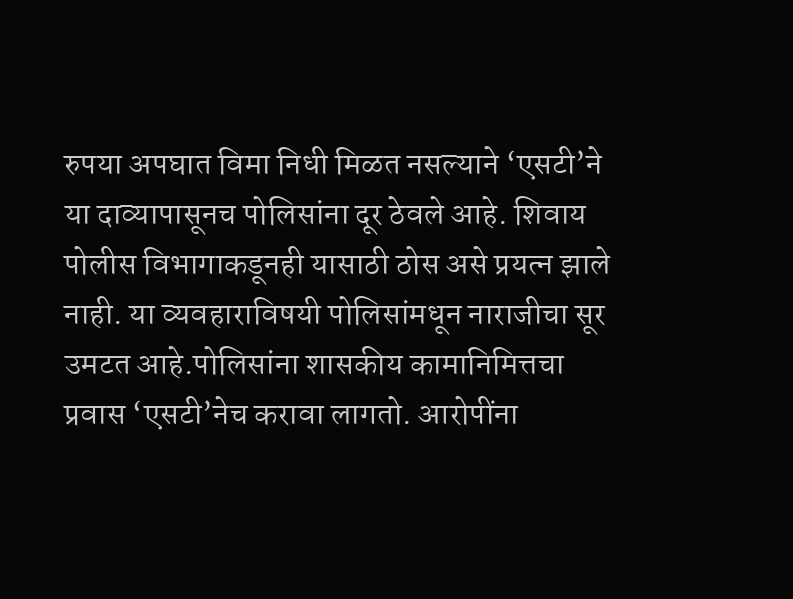रुपया अपघात विमा निधी मिळत नसल्याने ‘एसटी’ने या दाव्यापासूनच पोलिसांना दूर ठेवले आहे. शिवाय पोलीस विभागाकडूनही यासाठी ठोस असे प्रयत्न झाले नाही. या व्यवहाराविषयी पोलिसांमधून नाराजीचा सूर उमटत आहे.पोलिसांना शासकीय कामानिमित्तचा प्रवास ‘एसटी’नेच करावा लागतो. आरोपींना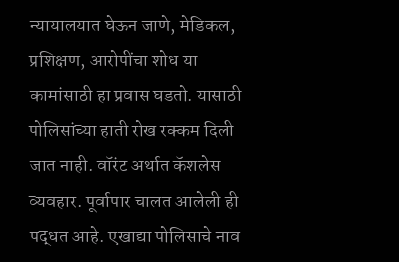न्यायालयात घेऊन जाणे, मेडिकल, प्रशिक्षण, आरोपींचा शोध या कामांसाठी हा प्रवास घडतो. यासाठी पोलिसांच्या हाती रोख रक्कम दिली जात नाही. वॉरंट अर्थात कॅशलेस व्यवहार. पूर्वापार चालत आलेली ही पद्धत आहे. एखाद्या पोलिसाचे नाव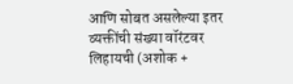आणि सोबत असलेल्या इतर व्यक्तींची संख्या वॉरंटवर लिहायची (अशोक +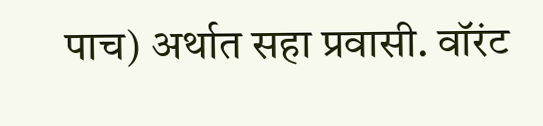पाच) अर्थात सहा प्रवासी. वॉरंट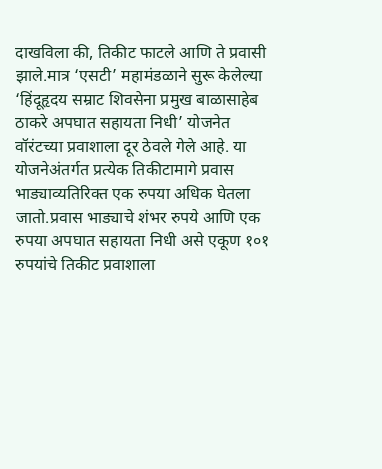दाखविला की, तिकीट फाटले आणि ते प्रवासी झाले.मात्र ‘एसटी’ महामंडळाने सुरू केलेल्या ‘हिंदूहृदय सम्राट शिवसेना प्रमुख बाळासाहेब ठाकरे अपघात सहायता निधी’ योजनेत वॉरंटच्या प्रवाशाला दूर ठेवले गेले आहे. या योजनेअंतर्गत प्रत्येक तिकीटामागे प्रवास भाड्याव्यतिरिक्त एक रुपया अधिक घेतला जातो.प्रवास भाड्याचे शंभर रुपये आणि एक रुपया अपघात सहायता निधी असे एकूण १०१ रुपयांचे तिकीट प्रवाशाला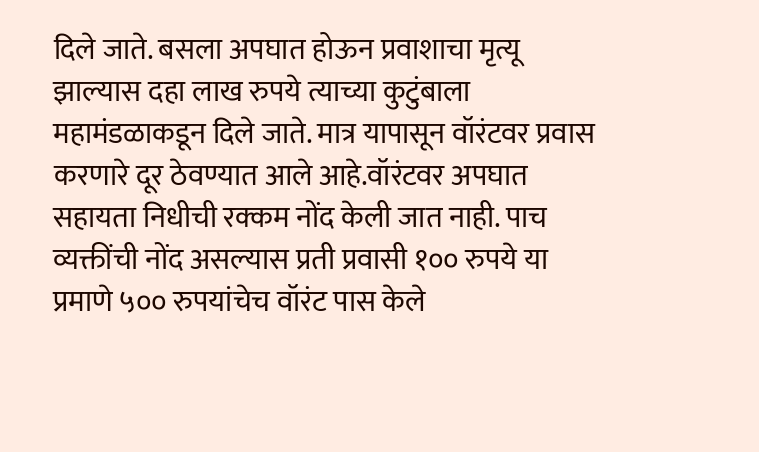दिले जाते. बसला अपघात होऊन प्रवाशाचा मृत्यू झाल्यास दहा लाख रुपये त्याच्या कुटुंबाला महामंडळाकडून दिले जाते. मात्र यापासून वॉरंटवर प्रवास करणारे दूर ठेवण्यात आले आहे.वॉरंटवर अपघात सहायता निधीची रक्कम नोंद केली जात नाही. पाच व्यक्तींची नोंद असल्यास प्रती प्रवासी १०० रुपये या प्रमाणे ५०० रुपयांचेच वॉरंट पास केले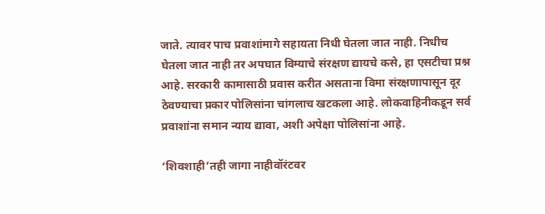जाते. त्यावर पाच प्रवाशांमागे सहायता निधी घेतला जात नाही. निधीच घेतला जात नाही तर अपघात विम्याचे संरक्षण द्यायचे कसे, हा एसटीचा प्रश्न आहे. सरकारी कामासाठी प्रवास करीत असताना विमा संरक्षणापासून दूर ठेवण्याचा प्रकार पोलिसांना चांगलाच खटकला आहे. लोकवाहिनीकडून सर्व प्रवाशांना समान न्याय द्यावा, अशी अपेक्षा पोलिसांना आहे.

‘शिवशाही’तही जागा नाहीवॉरंटवर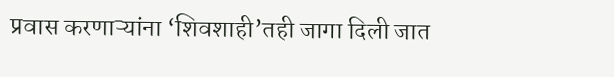प्रवास करणाऱ्यांना ‘शिवशाही’तही जागा दिली जात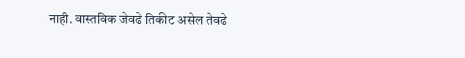नाही. वास्तविक जेवढे तिकीट असेल तेवढे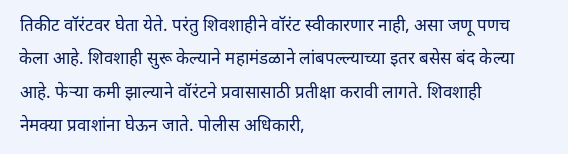तिकीट वॉरंटवर घेता येते. परंतु शिवशाहीने वॉरंट स्वीकारणार नाही, असा जणू पणच केला आहे. शिवशाही सुरू केल्याने महामंडळाने लांबपल्ल्याच्या इतर बसेस बंद केल्या आहे. फेऱ्या कमी झाल्याने वॉरंटने प्रवासासाठी प्रतीक्षा करावी लागते. शिवशाही नेमक्या प्रवाशांना घेऊन जाते. पोलीस अधिकारी,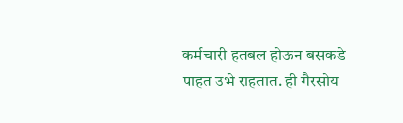कर्मचारी हतबल होऊन बसकडे पाहत उभे राहतात. ही गैरसोय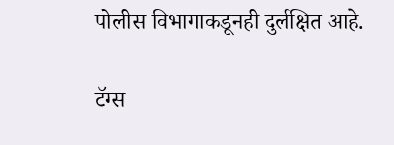पोलीस विभागाकडूनही दुर्लक्षित आहे.

टॅग्स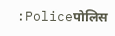:Policeपोलिस